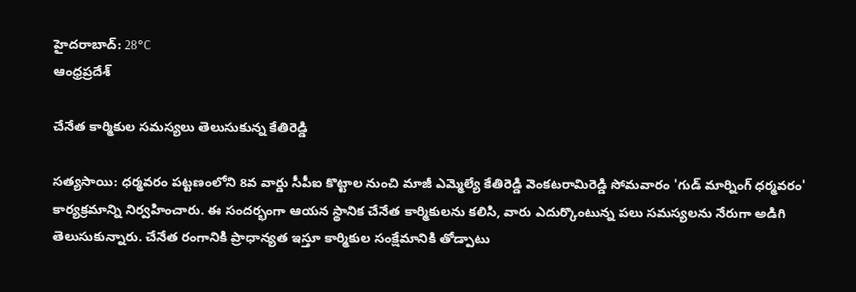హైదరాబాద్: 28°C
ఆంధ్రప్రదేశ్

చేనేత కార్మికుల సమస్యలు తెలుసుకున్న కేతిరెడ్డి

సత్యసాయి: ధర్మవరం పట్టణంలోని 8వ వార్డు సీపీఐ కొట్టాల నుంచి మాజీ ఎమ్మెల్యే కేతిరెడ్డి వెంకటరామిరెడ్డి సోమవారం 'గుడ్ మార్నింగ్ ధర్మవరం' కార్యక్రమాన్ని నిర్వహించారు. ఈ సందర్భంగా ఆయన స్థానిక చేనేత కార్మికులను కలిసి, వారు ఎదుర్కొంటున్న పలు సమస్యలను నేరుగా అడిగి తెలుసుకున్నారు. చేనేత రంగానికి ప్రాధాన్యత ఇస్తూ కార్మికుల సంక్షేమానికి తోడ్పాటు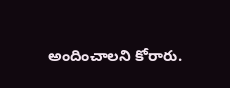అందించాలని కోరారు.